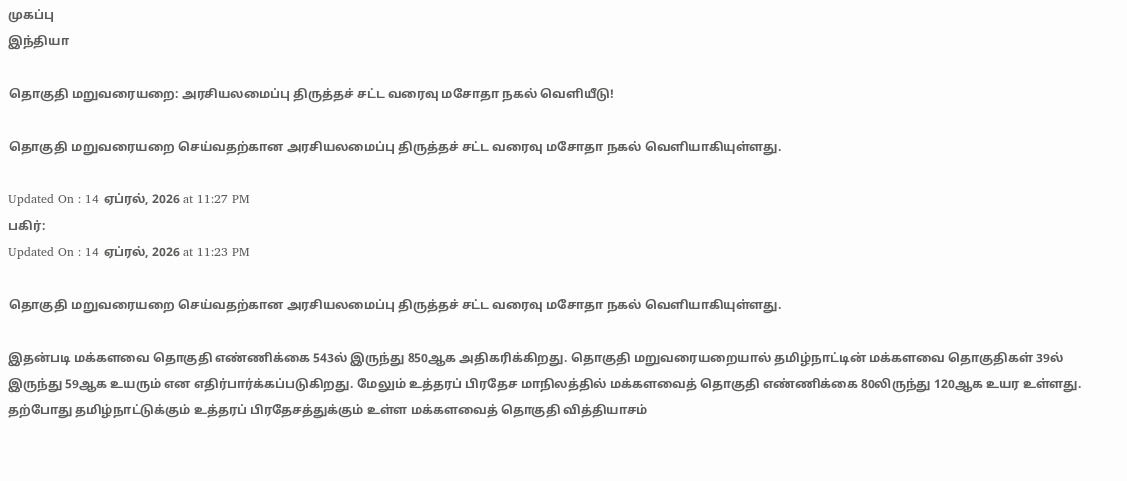முகப்பு
இந்தியா

தொகுதி மறுவரையறை: அரசியலமைப்பு திருத்தச் சட்ட வரைவு மசோதா நகல் வெளியீடு!

தொகுதி மறுவரையறை செய்வதற்கான அரசியலமைப்பு திருத்தச் சட்ட வரைவு மசோதா நகல் வெளியாகியுள்ளது.

Updated On : 14 ஏப்ரல், 2026 at 11:27 PM
பகிர்:
Updated On : 14 ஏப்ரல், 2026 at 11:23 PM

தொகுதி மறுவரையறை செய்வதற்கான அரசியலமைப்பு திருத்தச் சட்ட வரைவு மசோதா நகல் வெளியாகியுள்ளது.

இதன்படி மக்களவை தொகுதி எண்ணிக்கை 543ல் இருந்து 850ஆக அதிகரிக்கிறது. தொகுதி மறுவரையறையால் தமிழ்நாட்டின் மக்களவை தொகுதிகள் 39ல் இருந்து 59ஆக உயரும் என எதிர்பார்க்கப்படுகிறது. மேலும் உத்தரப் பிரதேச மாநிலத்தில் மக்களவைத் தொகுதி எண்ணிக்கை 80லிருந்து 120ஆக உயர உள்ளது. தற்போது தமிழ்நாட்டுக்கும் உத்தரப் பிரதேசத்துக்கும் உள்ள மக்களவைத் தொகுதி வித்தியாசம்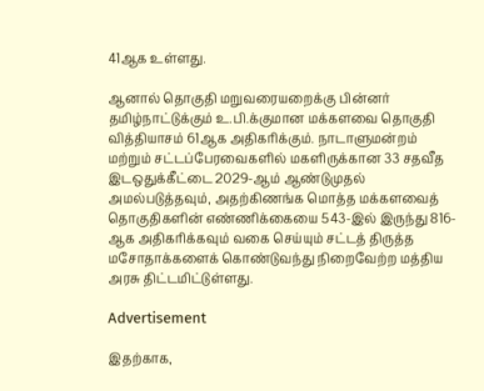41ஆக உள்ளது.

ஆனால் தொகுதி மறுவரையறைக்கு பின்னர் தமிழ்நாட்டுக்கும் உ.பி.க்குமான மக்களவை தொகுதி வித்தியாசம் 61ஆக அதிகரிக்கும். நாடாளுமன்றம் மற்றும் சட்டப்பேரவைகளில் மகளிருக்கான 33 சதவீத இடஒதுக்கீட்டை 2029-ஆம் ஆண்டுமுதல் அமல்படுத்தவும், அதற்கிணங்க மொத்த மக்களவைத் தொகுதிகளின் எண்ணிக்கையை 543-இல் இருந்து 816-ஆக அதிகரிக்கவும் வகை செய்யும் சட்டத் திருத்த மசோதாக்களைக் கொண்டுவந்து நிறைவேற்ற மத்திய அரசு திட்டமிட்டுள்ளது.

Advertisement

இதற்காக,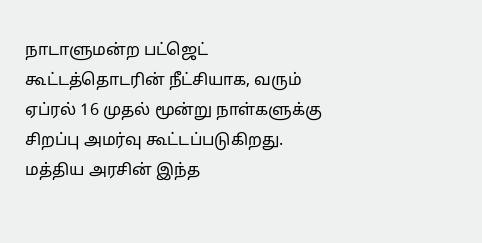நாடாளுமன்ற பட்ஜெட் கூட்டத்தொடரின் நீட்சியாக, வரும் ஏப்ரல் 16 முதல் மூன்று நாள்களுக்கு சிறப்பு அமர்வு கூட்டப்படுகிறது. மத்திய அரசின் இந்த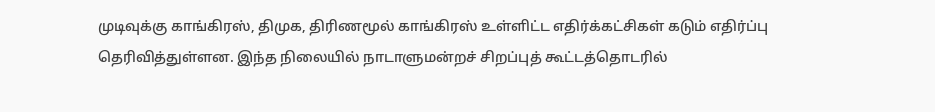முடிவுக்கு காங்கிரஸ், திமுக, திரிணமூல் காங்கிரஸ் உள்ளிட்ட எதிர்க்கட்சிகள் கடும் எதிர்ப்பு தெரிவித்துள்ளன. இந்த நிலையில் நாடாளுமன்றச் சிறப்புத் கூட்டத்தொடரில்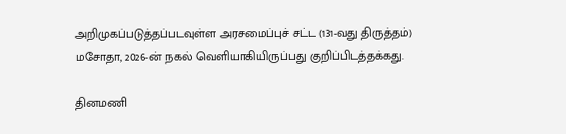அறிமுகப்படுத்தப்படவுள்ள அரசமைப்புச் சட்ட (131-வது திருத்தம்) மசோதா, 2026-ன் நகல் வெளியாகியிருப்பது குறிப்பிடத்தக்கது.

தினமணி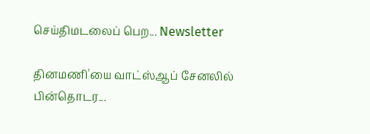செய்திமடலைப் பெற... Newsletter

தினமணி'யை வாட்ஸ்ஆப் சேனலில் பின்தொடர...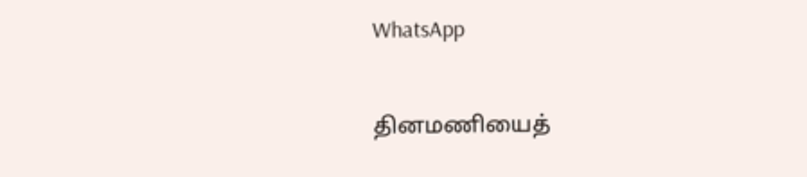WhatsApp

தினமணியைத்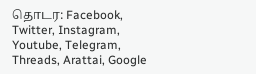தொடர: Facebook, Twitter, Instagram, Youtube, Telegram, Threads, Arattai, Google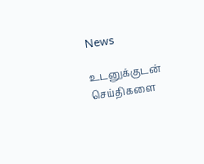News

உடனுக்குடன் செய்திகளை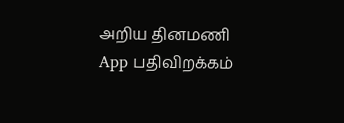அறிய தினமணி App பதிவிறக்கம்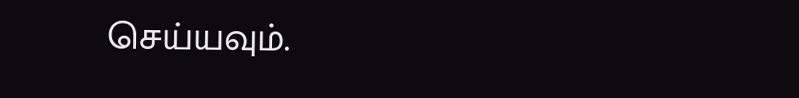செய்யவும்.